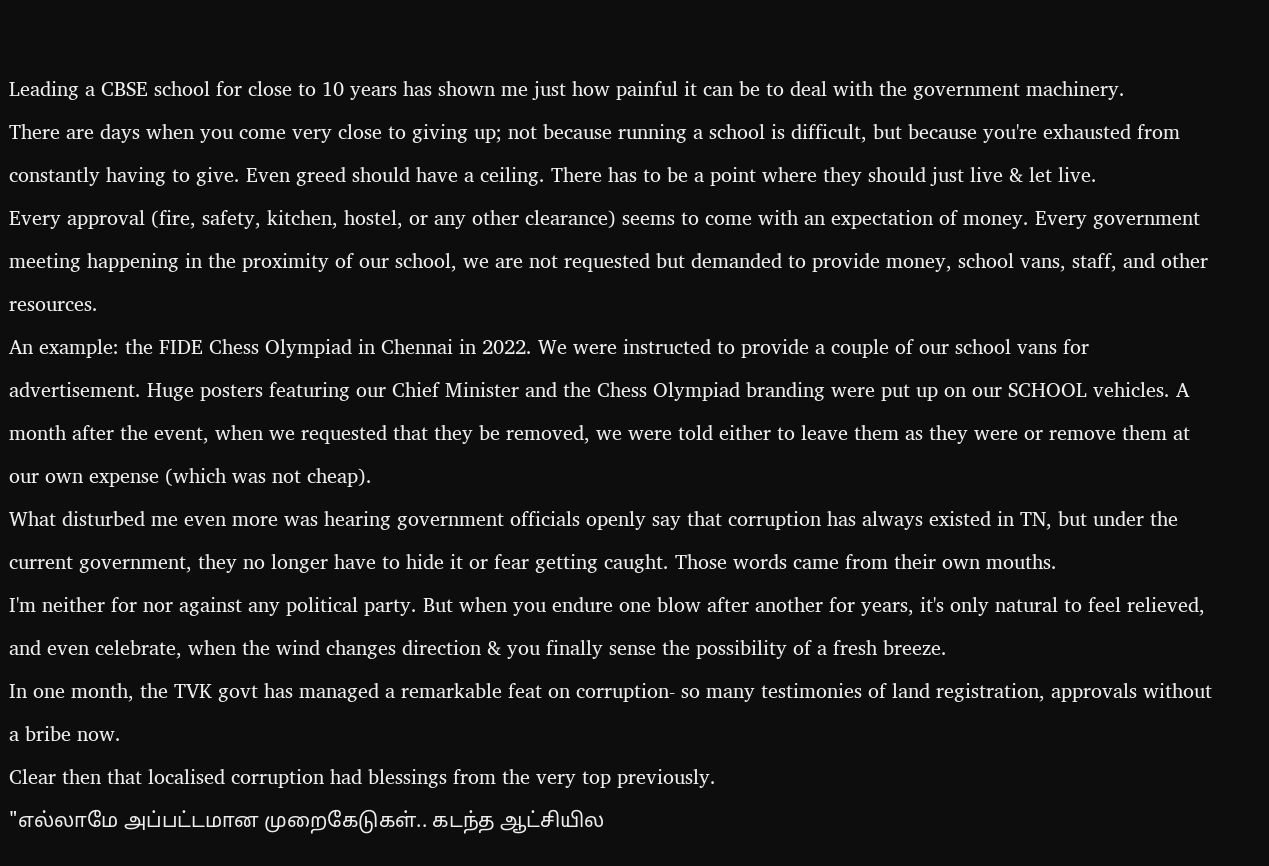Leading a CBSE school for close to 10 years has shown me just how painful it can be to deal with the government machinery.
There are days when you come very close to giving up; not because running a school is difficult, but because you're exhausted from constantly having to give. Even greed should have a ceiling. There has to be a point where they should just live & let live.
Every approval (fire, safety, kitchen, hostel, or any other clearance) seems to come with an expectation of money. Every government meeting happening in the proximity of our school, we are not requested but demanded to provide money, school vans, staff, and other resources.
An example: the FIDE Chess Olympiad in Chennai in 2022. We were instructed to provide a couple of our school vans for advertisement. Huge posters featuring our Chief Minister and the Chess Olympiad branding were put up on our SCHOOL vehicles. A month after the event, when we requested that they be removed, we were told either to leave them as they were or remove them at our own expense (which was not cheap).
What disturbed me even more was hearing government officials openly say that corruption has always existed in TN, but under the current government, they no longer have to hide it or fear getting caught. Those words came from their own mouths.
I'm neither for nor against any political party. But when you endure one blow after another for years, it's only natural to feel relieved, and even celebrate, when the wind changes direction & you finally sense the possibility of a fresh breeze.
In one month, the TVK govt has managed a remarkable feat on corruption- so many testimonies of land registration, approvals without a bribe now.
Clear then that localised corruption had blessings from the very top previously.
"எல்லாமே அப்பட்டமான முறைகேடுகள்.. கடந்த ஆட்சியில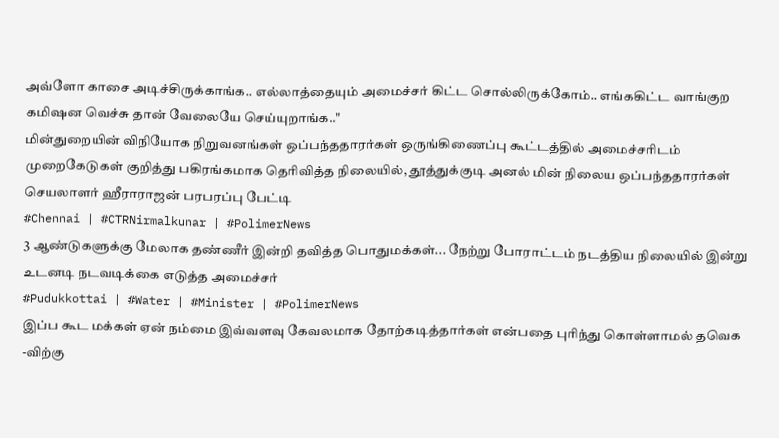அவ்ளோ காசை அடிச்சிருக்காங்க.. எல்லாத்தையும் அமைச்சர் கிட்ட சொல்லிருக்கோம்.. எங்ககிட்ட வாங்குற கமிஷன வெச்சு தான் வேலையே செய்யுறாங்க.."
மின்துறையின் விநியோக நிறுவனங்கள் ஒப்பந்ததாரர்கள் ஒருங்கிணைப்பு கூட்டத்தில் அமைச்சரிடம் முறைகேடுகள் குறித்து பகிரங்கமாக தெரிவித்த நிலையில், தூத்துக்குடி அனல் மின் நிலைய ஒப்பந்ததாரர்கள் செயலாளர் ஹீராராஜன் பரபரப்பு பேட்டி
#Chennai | #CTRNirmalkunar | #PolimerNews
3 ஆண்டுகளுக்கு மேலாக தண்ணீர் இன்றி தவித்த பொதுமக்கள்... நேற்று போராட்டம் நடத்திய நிலையில் இன்று உடனடி நடவடிக்கை எடுத்த அமைச்சர்
#Pudukkottai | #Water | #Minister | #PolimerNews
இப்ப கூட மக்கள் ஏன் நம்மை இவ்வளவு கேவலமாக தோற்கடித்தார்கள் என்பதை புரிந்து கொள்ளாமல் தவெக -விற்கு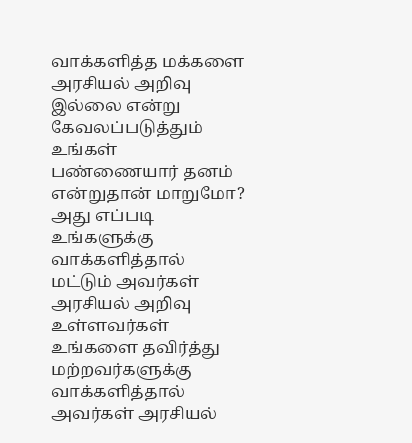வாக்களித்த மக்களை அரசியல் அறிவு இல்லை என்று கேவலப்படுத்தும் உங்கள் பண்ணையார் தனம் என்றுதான் மாறுமோ?
அது எப்படி உங்களுக்கு வாக்களித்தால் மட்டும் அவர்கள் அரசியல் அறிவு உள்ளவர்கள் உங்களை தவிர்த்து மற்றவர்களுக்கு வாக்களித்தால் அவர்கள் அரசியல்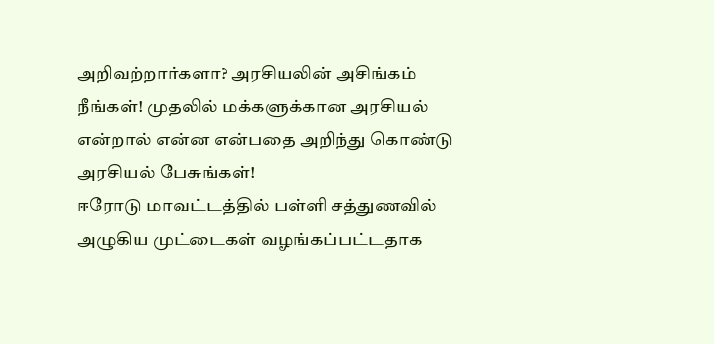அறிவற்றார்களா? அரசியலின் அசிங்கம் நீங்கள்! முதலில் மக்களுக்கான அரசியல் என்றால் என்ன என்பதை அறிந்து கொண்டு அரசியல் பேசுங்கள்!
ஈரோடு மாவட்டத்தில் பள்ளி சத்துணவில் அழுகிய முட்டைகள் வழங்கப்பட்டதாக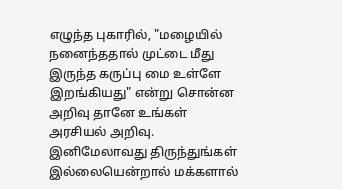எழுந்த புகாரில், "மழையில் நனைந்ததால் முட்டை மீது இருந்த கருப்பு மை உள்ளே இறங்கியது" என்று சொன்ன அறிவு தானே உங்கள் அரசியல் அறிவு.
இனிமேலாவது திருந்துங்கள் இல்லையென்றால் மக்களால்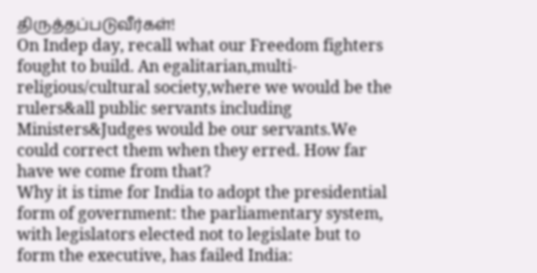திருத்தப்படுவீர்கள்!
On Indep day, recall what our Freedom fighters fought to build. An egalitarian,multi-religious/cultural society,where we would be the rulers&all public servants including Ministers&Judges would be our servants.We could correct them when they erred. How far have we come from that?
Why it is time for India to adopt the presidential form of government: the parliamentary system, with legislators elected not to legislate but to form the executive, has failed India: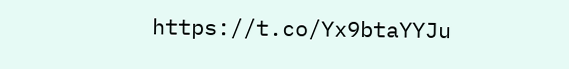https://t.co/Yx9btaYYJu